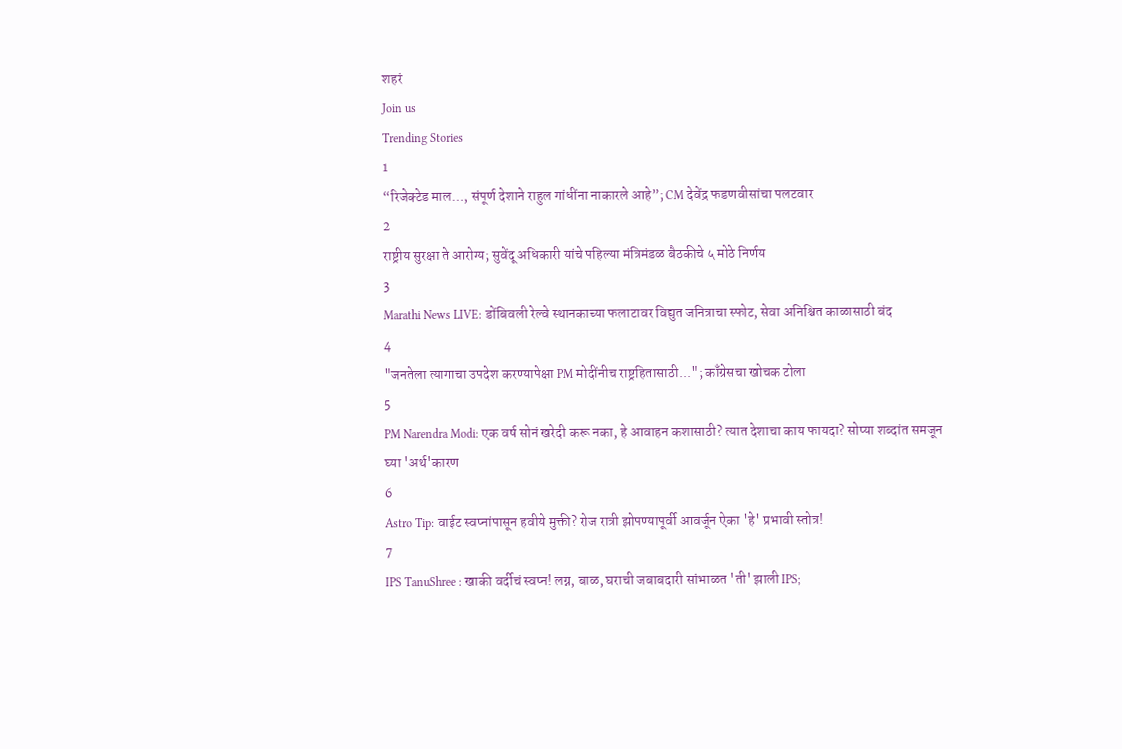शहरं
Join us
Trending Stories
1
“रिजेक्टेड माल…, संपूर्ण देशाने राहुल गांधींना नाकारले आहे”; CM देवेंद्र फडणवीसांचा पलटवार
2
राष्ट्रीय सुरक्षा ते आरोग्य; सुवेंदू अधिकारी यांचे पहिल्या मंत्रिमंडळ बैठकीचे ५ मोठे निर्णय
3
Marathi News LIVE: डोंबिवली रेल्वे स्थानकाच्या फलाटावर विद्युत जनित्राचा स्फोट, सेवा अनिश्चित काळासाठी बंद
4
"जनतेला त्यागाचा उपदेश करण्यापेक्षा PM मोदींनीच राष्ट्रहितासाठी..."; काँग्रेसचा खोचक टोला
5
PM Narendra Modi: एक वर्ष सोनं खरेदी करू नका, हे आवाहन कशासाठी? त्यात देशाचा काय फायदा? सोप्या शब्दांत समजून घ्या 'अर्थ'कारण
6
Astro Tip: वाईट स्वप्नांपासून हवीये मुक्ती? रोज रात्री झोपण्यापूर्वी आवर्जून ऐका 'हे' प्रभावी स्तोत्र!
7
IPS TanuShree : खाकी वर्दीचं स्वप्न! लग्न, बाळ, घराची जबाबदारी सांभाळत 'ती' झाली IPS;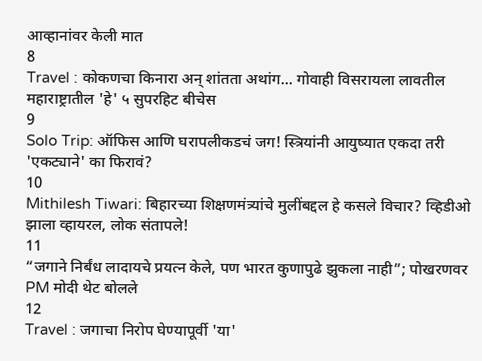आव्हानांवर केली मात
8
Travel : कोकणचा किनारा अन् शांतता अथांग... गोवाही विसरायला लावतील महाराष्ट्रातील 'हे' ५ सुपरहिट बीचेस
9
Solo Trip: ऑफिस आणि घरापलीकडचं जग! स्त्रियांनी आयुष्यात एकदा तरी 'एकट्याने' का फिरावं?
10
Mithilesh Tiwari: बिहारच्या शिक्षणमंत्र्यांचे मुलींबद्दल हे कसले विचार? व्हिडीओ झाला व्हायरल, लोक संतापले!
11
“जगाने निर्बंध लादायचे प्रयत्न केले, पण भारत कुणापुढे झुकला नाही”; पोखरणवर PM मोदी थेट बोलले
12
Travel : जगाचा निरोप घेण्यापूर्वी 'या'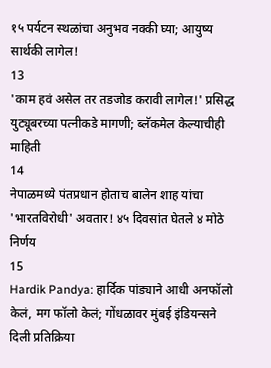१५ पर्यटन स्थळांचा अनुभव नक्की घ्या; आयुष्य सार्थकी लागेल!
13
'काम हवं असेल तर तडजोड करावी लागेल!' प्रसिद्ध युट्यूबरच्या पत्नीकडे मागणी; ब्लॅकमेल केल्याचीही माहिती
14
नेपाळमध्ये पंतप्रधान होताच बालेन शाह यांचा 'भारतविरोधी' अवतार! ४५ दिवसांत घेतले ४ मोठे निर्णय
15
Hardik Pandya: हार्दिक पांड्याने आधी अनफॉलो केलं, मग फॉलो केलं; गोंधळावर मुंबई इंडियन्सने दिली प्रतिक्रिया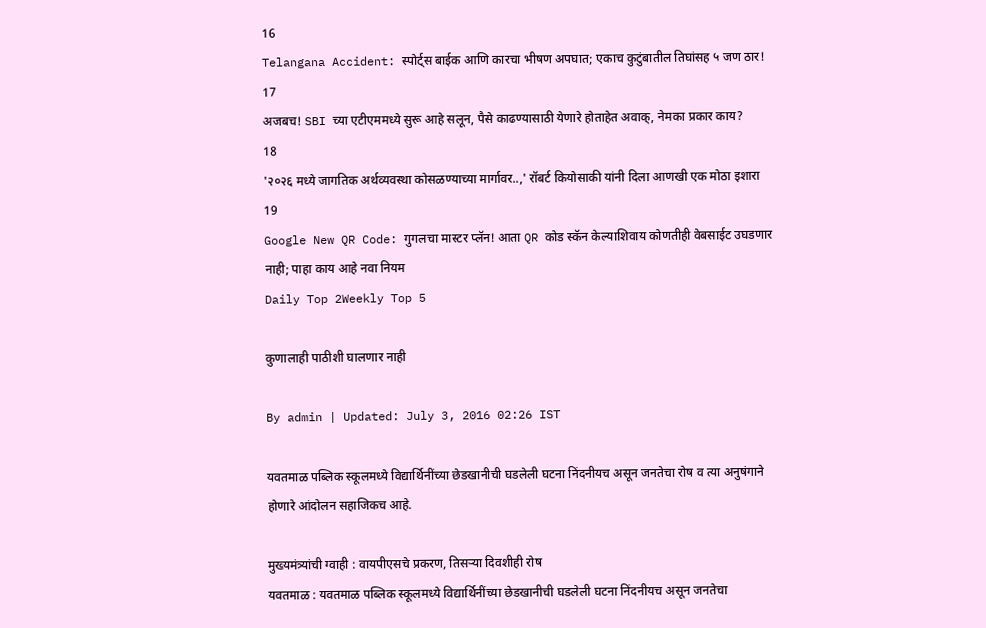16
Telangana Accident: स्पोर्ट्स बाईक आणि कारचा भीषण अपघात; एकाच कुटुंबातील तिघांसह ५ जण ठार!
17
अजबच! SBI च्या एटीएममध्ये सुरू आहे सलून, पैसे काढण्यासाठी येणारे होताहेत अवाक्, नेमका प्रकार काय?
18
'२०२६ मध्ये जागतिक अर्थव्यवस्था कोसळण्याच्या मार्गावर..,' रॉबर्ट कियोसाकी यांनी दिला आणखी एक मोठा इशारा
19
Google New QR Code: गुगलचा मास्टर प्लॅन! आता QR कोड स्कॅन केल्याशिवाय कोणतीही वेबसाईट उघडणार नाही; पाहा काय आहे नवा नियम
Daily Top 2Weekly Top 5

कुणालाही पाठीशी घालणार नाही

By admin | Updated: July 3, 2016 02:26 IST

यवतमाळ पब्लिक स्कूलमध्ये विद्यार्थिनींच्या छेडखानीची घडलेली घटना निंदनीयच असून जनतेचा रोष व त्या अनुषंगाने होणारे आंदोलन सहाजिकच आहे.

मुख्यमंत्र्यांची ग्वाही : वायपीएसचे प्रकरण, तिसऱ्या दिवशीही रोष
यवतमाळ : यवतमाळ पब्लिक स्कूलमध्ये विद्यार्थिनींच्या छेडखानीची घडलेली घटना निंदनीयच असून जनतेचा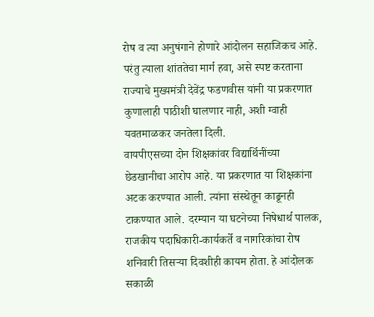रोष व त्या अनुषंगाने होणारे आंदोलन सहाजिकच आहे. परंतु त्याला शांततेचा मार्ग हवा, असे स्पष्ट करताना राज्याचे मुख्यमंत्री देवेंद्र फडणवीस यांनी या प्रकरणात कुणालाही पाठीशी घालणार नाही, अशी ग्वाही यवतमाळकर जनतेला दिली.
वायपीएसच्या दोन शिक्षकांवर विद्यार्थिनींच्या छेडखानीचा आरोप आहे. या प्रकरणात या शिक्षकांना अटक करण्यात आली. त्यांना संस्थेतून काढूनही टाकण्यात आले. दरम्यान या घटनेच्या निषेधार्थ पालक, राजकीय पदाधिकारी-कार्यकर्ते व नागरिकांचा रोष शनिवारी तिसऱ्या दिवशीही कायम होता. हे आंदोलक सकाळी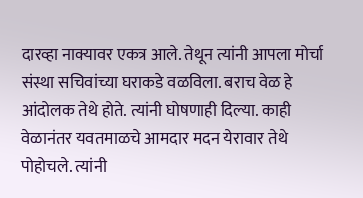दारव्हा नाक्यावर एकत्र आले. तेथून त्यांनी आपला मोर्चा संस्था सचिवांच्या घराकडे वळविला. बराच वेळ हे आंदोलक तेथे होते. त्यांनी घोषणाही दिल्या. काही वेळानंतर यवतमाळचे आमदार मदन येरावार तेथे पोहोचले. त्यांनी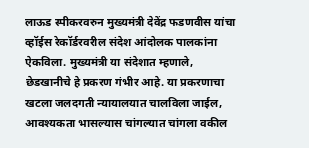लाऊड स्पीकरवरुन मुख्यमंत्री देवेंद्र फडणवीस यांचा व्हॉईस रेकॉर्डरवरील संदेश आंदोलक पालकांना ऐकविला. मुख्यमंत्री या संदेशात म्हणाले, छेडखानीचे हे प्रकरण गंभीर आहे. या प्रकरणाचा खटला जलदगती न्यायालयात चालविला जाईल, आवश्यकता भासल्यास चांगल्यात चांगला वकील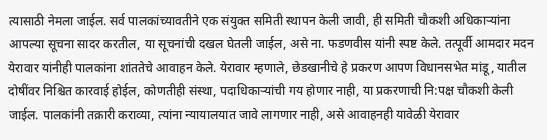त्यासाठी नेमला जाईल. सर्व पालकांच्यावतीने एक संयुक्त समिती स्थापन केली जावी, ही समिती चौकशी अधिकाऱ्यांना आपल्या सूचना सादर करतील, या सूचनांची दखल घेतली जाईल, असे ना. फडणवीस यांनी स्पष्ट केले. तत्पूर्वी आमदार मदन येरावार यांनीही पालकांना शांततेचे आवाहन केले. येरावार म्हणाले, छेडखानीचे हे प्रकरण आपण विधानसभेत मांडू, यातील दोषींवर निश्चित कारवाई होईल, कोणतीही संस्था, पदाधिकाऱ्यांची गय होणार नाही, या प्रकरणाची नि:पक्ष चौकशी केली जाईल. पालकांनी तक्रारी कराव्या, त्यांना न्यायालयात जावे लागणार नाही, असे आवाहनही यावेळी येरावार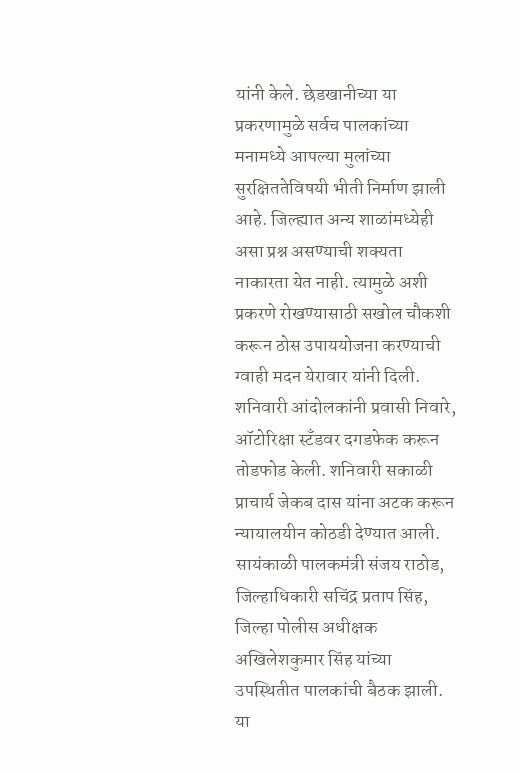यांनी केले. छेडखानीच्या या प्रकरणामुळे सर्वच पालकांच्या मनामध्ये आपल्या मुलांच्या सुरक्षिततेविषयी भीती निर्माण झाली आहे. जिल्ह्यात अन्य शाळांमध्येही असा प्रश्न असण्याची शक्यता नाकारता येत नाही. त्यामुळे अशी प्रकरणे रोखण्यासाठी सखोल चौकशी करून ठोस उपाययोजना करण्याची ग्वाही मदन येरावार यांनी दिली. शनिवारी आंदोलकांनी प्रवासी निवारे, ऑटोरिक्षा स्टँडवर दगडफेक करून तोडफोड केली. शनिवारी सकाळी प्राचार्य जेकब दास यांना अटक करून न्यायालयीन कोठडी देण्यात आली.
सायंकाळी पालकमंत्री संजय राठोड, जिल्हाधिकारी सचिंद्र प्रताप सिंह, जिल्हा पोलीस अधीक्षक अखिलेशकुमार सिंह यांच्या उपस्थितीत पालकांची बैठक झाली. या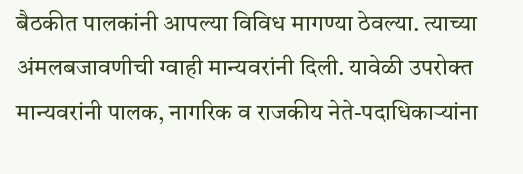बैठकीत पालकांनी आपल्या विविध मागण्या ठेवल्या. त्याच्या अंमलबजावणीची ग्वाही मान्यवरांनी दिली. यावेळी उपरोक्त मान्यवरांनी पालक, नागरिक व राजकीय नेते-पदाधिकाऱ्यांना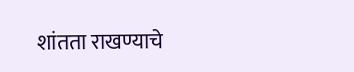शांतता राखण्याचे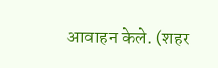आवाहन केले. (शहर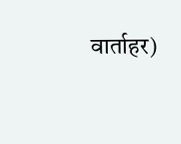वार्ताहर)